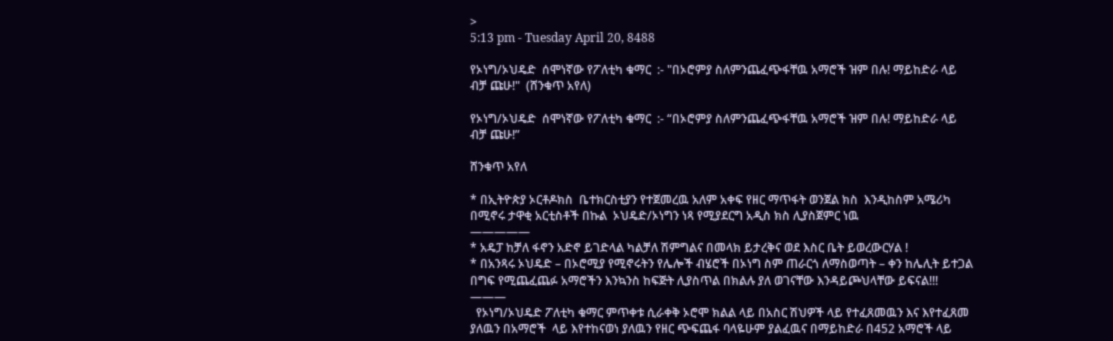>
5:13 pm - Tuesday April 20, 8488

የኦነግ/ኦህዴድ  ሰሞነኛው የፖለቲካ ቁማር  :- "በኦሮምያ ስለምንጨፈጭፋቸዉ አማሮች ዝም በሉ! ማይከድራ ላይ ብቻ ጩሁ!"  (ሸንቁጥ አየለ)

የኦነግ/ኦህዴድ  ሰሞነኛው የፖለቲካ ቁማር  :- “በኦሮምያ ስለምንጨፈጭፋቸዉ አማሮች ዝም በሉ! ማይከድራ ላይ ብቻ ጩሁ!”

ሸንቁጥ አየለ

* በኢትዮጵያ ኦርቶዶክስ  ቤተክርስቲያን የተጀመረዉ አለም አቀፍ የዘር ማጥፋት ወንጀል ክስ  እንዲከስም አሜሪካ በሚኖሩ ታዋቂ አርቲስቶች በኩል  ኦህዴድ/ኦነግን ነጻ የሚያደርግ አዲስ ክስ ሊያስጀምር ነዉ
—————
* አዴፓ ከቻለ ፋኖን አድኖ ይገድላል ካልቻለ ሽምግልና በመላክ ይታረቅና ወደ እስር ቤት ይወረውርሃል !
* በአንጻሩ ኦህዴድ – በኦሮሚያ የሚኖሩትን የሌሎች ብሄሮች በኦነግ ስም ጠራርጎ ለማስወጣት – ቀን ከሌሊት ይተጋል በግፍ የሚጨፈጨፉ አማሮችን እንኳንስ ከፍጅት ሊያስጥል በክልሉ ያለ ወገናቸው እንዳይጮህላቸው ይፍናል!!!
———
  የኦነግ/ኦህዴድ ፖለቲካ ቁማር ምጥቀቱ ሲራቀቅ ኦሮሞ ክልል ላይ በአስር ሽህዎች ላይ የተፈጸመዉን እና እየተፈጸመ ያለዉን በአማሮች  ላይ እየተከናወነ ያለዉን የዘር ጭፍጨፋ ባላዬሁም ያልፈዉና በማይከድራ በ452 አማሮች ላይ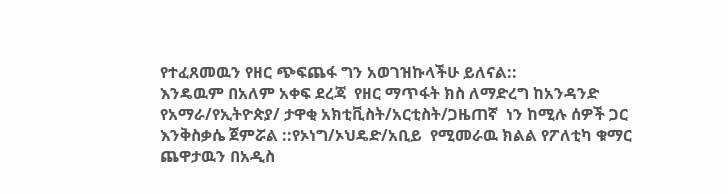የተፈጸመዉን የዘር ጭፍጨፋ ግን አወገዝኩላችሁ ይለናል::
እንዴዉም በአለም አቀፍ ደረጃ  የዘር ማጥፋት ክስ ለማድረግ ከአንዳንድ የአማራ/የኢትዮጵያ/ ታዋቂ አክቲቪስት/አርቲስት/ጋዜጠኛ  ነን ከሚሉ ሰዎች ጋር እንቅስቃሴ ጀምሯል ::የኦነግ/ኦህዴድ/አቢይ  የሚመራዉ ክልል የፖለቲካ ቁማር ጨዋታዉን በአዲስ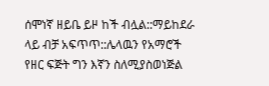ሰሞነኛ ዘይቤ ይዞ ከች ብሏል::ማይከደራ ላይ ብቻ አፍጥጥ::ሌላዉን የአማሮች የዘር ፍጅት ግን እኛን ስለሚያስወነጅል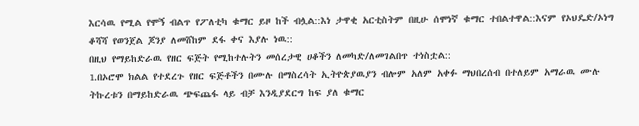እርሳዉ የሚል የሞኝ ብልጥ የፖለቲካ ቁማር ይዞ ከች ብሏል::እነ ታዋቂ አርቲስትም በዚሁ ሰሞነኛ ቁማር ተበልተዋል::እናም የኦህዴድ/ኦነግ ቆሻሻ የወንጀል ጆንያ ለመሸከም ደፋ ቀና እያሉ ነዉ::
በዚህ የማይከድራዉ የዘር ፍጅት የሚከተሉትን መሰረታዊ ሀቆችን ለመካድ/ለመገልበጥ ተነስቷል::
1.በኦሮሞ ክልል የተደረጉ የዘር ፍጅቶችን በሙሉ በማስረሳት ኢትዮጵያዉያን ብሎም አለም አቀፉ ማህበረሰብ በተለይም አማራዉ ሙሉ ትኩረቱን በማይከድራዉ ጭፍጨፋ ላይ ብቻ እንዲያደርግ ከፍ ያለ ቁማር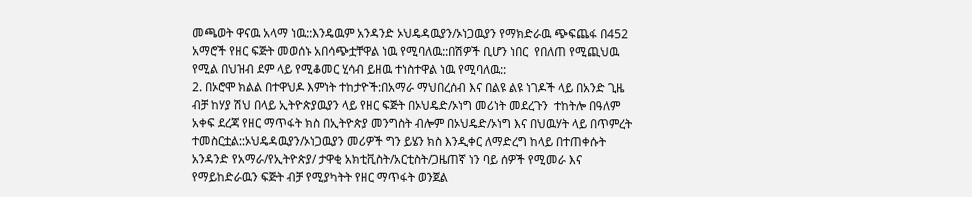መጫወት ዋናዉ አላማ ነዉ::እንዴዉም አንዳንድ ኦህዴዳዉያን/ኦነጋዉያን የማክድራዉ ጭፍጨፋ በ452 አማሮች የዘር ፍጅት መወሰኑ አበሳጭቷቸዋል ነዉ የሚባለዉ::በሽዎች ቢሆን ነበር  የበለጠ የሚጪህዉ የሚል በህዝብ ደም ላይ የሚቆመር ሂሳብ ይዘዉ ተነስተዋል ነዉ የሚባለዉ::
2. በኦሮሞ ክልል በተዋህዶ እምነት ተከታዮች:በአማራ ማህበረሰብ እና በልዩ ልዩ ነገዶች ላይ በአንድ ጊዜ ብቻ ከሃያ ሽህ በላይ ኢትዮጵያዉያን ላይ የዘር ፍጅት በኦህዴድ/ኦነግ መሪነት መደረጉን  ተከትሎ በዓለም አቀፍ ደረጃ የዘር ማጥፋት ክስ በኢትዮጵያ መንግስት ብሎም በኦህዴድ/ኦነግ እና በህዉሃት ላይ በጥምረት ተመስርቷል::ኦህዴዳዉያን/ኦነጋዉያን መሪዎች ግን ይሄን ክስ እንዲቀር ለማድረግ ከላይ በተጠቀሱት አንዳንድ የአማራ/የኢትዮጵያ/ ታዋቂ አክቲቪስት/አርቲስት/ጋዜጠኛ ነን ባይ ሰዎች የሚመራ እና የማይከድራዉን ፍጅት ብቻ የሚያካትት የዘር ማጥፋት ወንጀል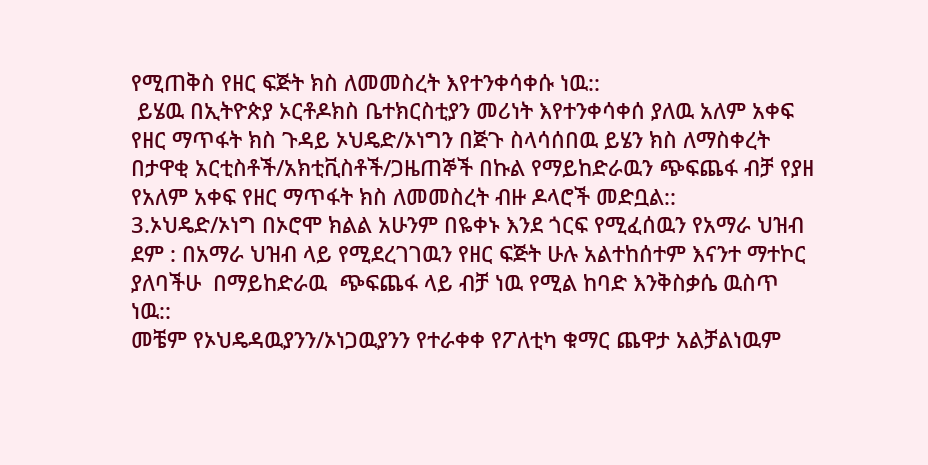የሚጠቅስ የዘር ፍጅት ክስ ለመመስረት እየተንቀሳቀሱ ነዉ::
 ይሄዉ በኢትዮጵያ ኦርቶዶክስ ቤተክርስቲያን መሪነት እየተንቀሳቀሰ ያለዉ አለም አቀፍ የዘር ማጥፋት ክስ ጉዳይ ኦህዴድ/ኦነግን በጅጉ ስላሳሰበዉ ይሄን ክስ ለማስቀረት በታዋቂ አርቲስቶች/አክቲቪስቶች/ጋዜጠኞች በኩል የማይከድራዉን ጭፍጨፋ ብቻ የያዘ የአለም አቀፍ የዘር ማጥፋት ክስ ለመመስረት ብዙ ዶላሮች መድቧል::
3.ኦህዴድ/ኦነግ በኦሮሞ ክልል አሁንም በዬቀኑ እንደ ጎርፍ የሚፈሰዉን የአማራ ህዝብ ደም : በአማራ ህዝብ ላይ የሚደረገገዉን የዘር ፍጅት ሁሉ አልተከሰተም እናንተ ማተኮር ያለባችሁ  በማይከድራዉ  ጭፍጨፋ ላይ ብቻ ነዉ የሚል ከባድ እንቅስቃሴ ዉስጥ ነዉ::
መቼም የኦህዴዳዉያንን/ኦነጋዉያንን የተራቀቀ የፖለቲካ ቁማር ጨዋታ አልቻልነዉም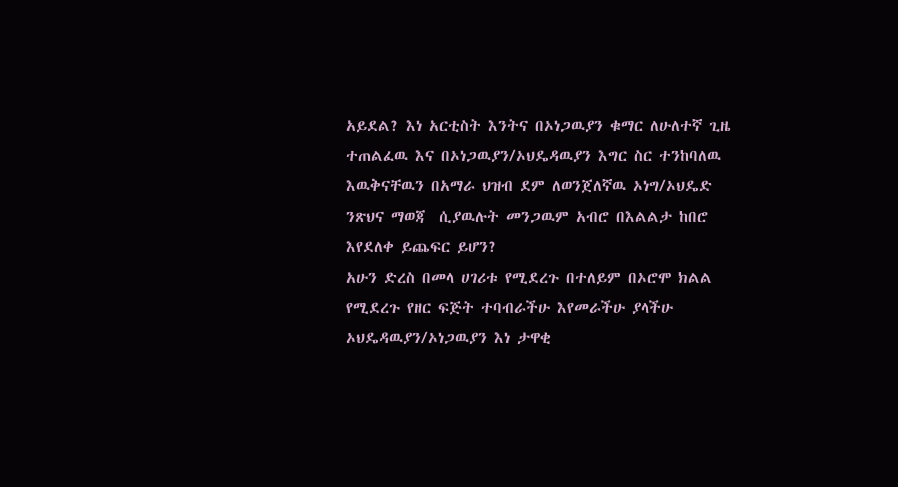አይደል? እነ አርቲስት እንትና በኦነጋዉያን ቁማር ለሁለተኛ ጊዜ ተጠልፈዉ እና በኦነጋዉያን/ኦህዴዳዉያን እግር ስር ተንከባለዉ እዉቅናቸዉን በአማራ ህዝብ ደም ለወንጀለኛዉ ኦነግ/ኦህዴድ ንጽህና ማወጃ  ሲያዉሉት መንጋዉም አብሮ በእልልታ ከበሮ  እየደለቀ ይጨፍር ይሆን?
አሁን ድረስ በመላ ሀገሪቱ የሚደረጉ በተለይም በኦሮሞ ክልል የሚደረጉ የዘር ፍጅት ተባብራችሁ እየመራችሁ ያላችሁ ኦህዴዳዉያን/ኦነጋዉያን እነ ታዋቂ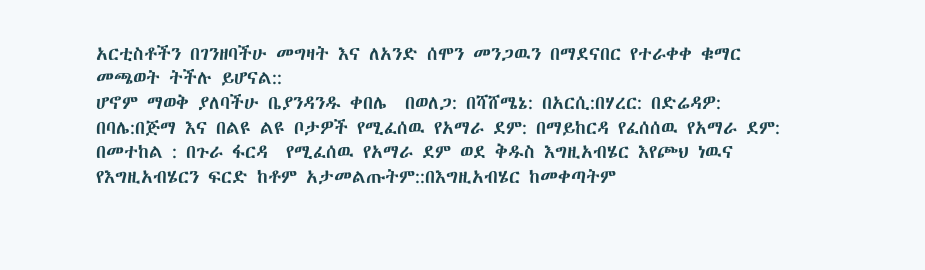አርቲስቶችን በገንዘባችሁ መግዛት እና ለአንድ ሰሞን መንጋዉን በማደናበር የተራቀቀ ቁማር መጫወት ትችሉ ይሆናል::
ሆኖም ማወቅ ያለባችሁ ቤያንዳንዱ ቀበሌ  በወለጋ: በሻሸሜኔ: በአርሲ:በሃረር: በድሬዳዎ: በባሌ:በጅማ እና በልዩ ልዩ ቦታዎች የሚፈሰዉ የአማራ ደም: በማይከርዳ የፈሰሰዉ የአማራ ደም: በመተከል : በጉራ ፋርዳ  የሚፈሰዉ የአማራ ደም ወደ ቅዱስ እግዚአብሄር እየጮህ ነዉና የእግዚአብሄርን ፍርድ ከቶም አታመልጡትም::በእግዚአብሄር ከመቀጣትም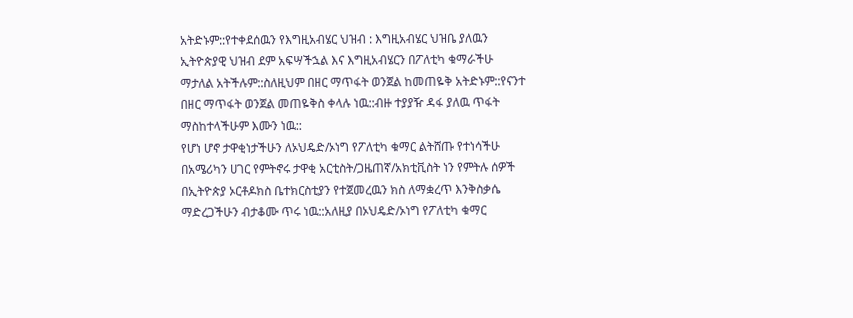አትድኑም::የተቀደሰዉን የእግዚአብሄር ህዝብ : እግዚአብሄር ህዝቤ ያለዉን ኢትዮጵያዊ ህዝብ ደም አፍሣችኋል እና እግዚአብሄርን በፖለቲካ ቁማራችሁ ማታለል አትችሉም::ስለዚህም በዘር ማጥፋት ወንጀል ከመጠዬቅ አትድኑም::የናንተ በዘር ማጥፋት ወንጀል መጠዬቅስ ቀላሉ ነዉ::ብዙ ተያያዥ ዳፋ ያለዉ ጥፋት ማስከተላችሁም እሙን ነዉ::
የሆነ ሆኖ ታዋቂነታችሁን ለኦህዴድ/ኦነግ የፖለቲካ ቁማር ልትሸጡ የተነሳችሁ በአሜሪካን ሀገር የምትኖሩ ታዋቂ አርቲስት/ጋዜጠኛ/አክቲቪስት ነን የምትሉ ሰዎች በኢትዮጵያ ኦርቶዶክስ ቤተክርስቲያን የተጀመረዉን ክስ ለማቋረጥ እንቅስቃሴ ማድረጋችሁን ብታቆሙ ጥሩ ነዉ::አለዚያ በኦህዴድ/ኦነግ የፖለቲካ ቁማር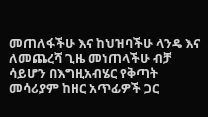መጠለፋችሁ እና ከህዝባችሁ ላንዴ እና ለመጨረሻ ጊዜ መነጠላችሁ ብቻ ሳይሆን በእግዚአብሄር የቅጣት መሳሪያም ከዘር አጥፊዎች ጋር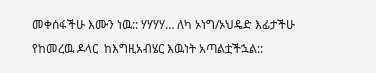መቀሰፋችሁ እሙን ነዉ:: ሃሃሃሃ… ለካ ኦነግ/ኦህዴድ እፊታችሁ የከመረዉ ዶላር  ከእግዚአብሄር እዉነት አጣልቷችኋል::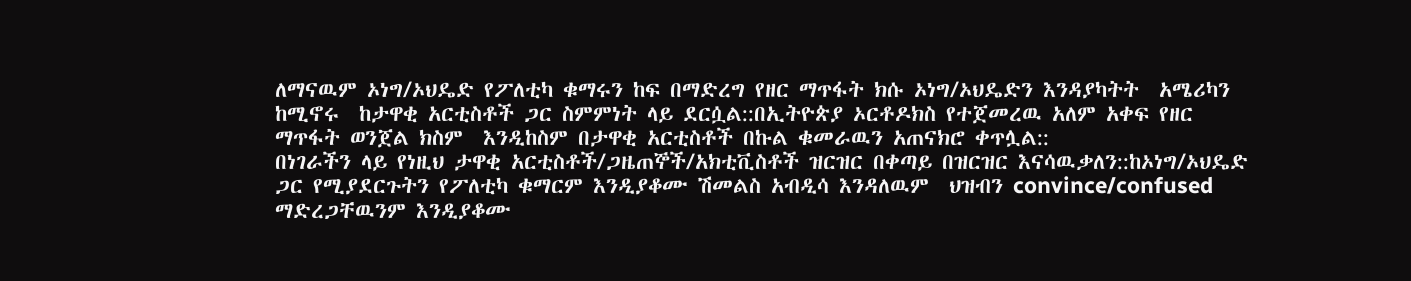ለማናዉም ኦነግ/ኦህዴድ የፖለቲካ ቁማሩን ከፍ በማድረግ የዘር ማጥፋት ክሱ ኦነግ/ኦህዴድን እንዳያካትት  አሜሪካን ከሚኖሩ  ከታዋቂ አርቲስቶች ጋር ስምምነት ላይ ደርሷል::በኢትዮጵያ ኦርቶዶክስ የተጀመረዉ አለም አቀፍ የዘር ማጥፋት ወንጀል ክስም  እንዲከስም በታዋቂ አርቲስቶች በኩል ቁመራዉን አጠናክሮ ቀጥሏል::
በነገራችን ላይ የነዚህ ታዋቂ አርቲስቶች/ጋዜጠኞች/አክቲቪስቶች ዝርዝር በቀጣይ በዝርዝር እናሳዉቃለን::ከኦነግ/ኦህዴድ ጋር የሚያደርጉትን የፖለቲካ ቁማርም እንዲያቆሙ ሽመልስ አብዲሳ እንዳለዉም  ህዝብን convince/confused ማድረጋቸዉንም እንዲያቆሙ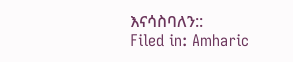እናሳስባለን::
Filed in: Amharic